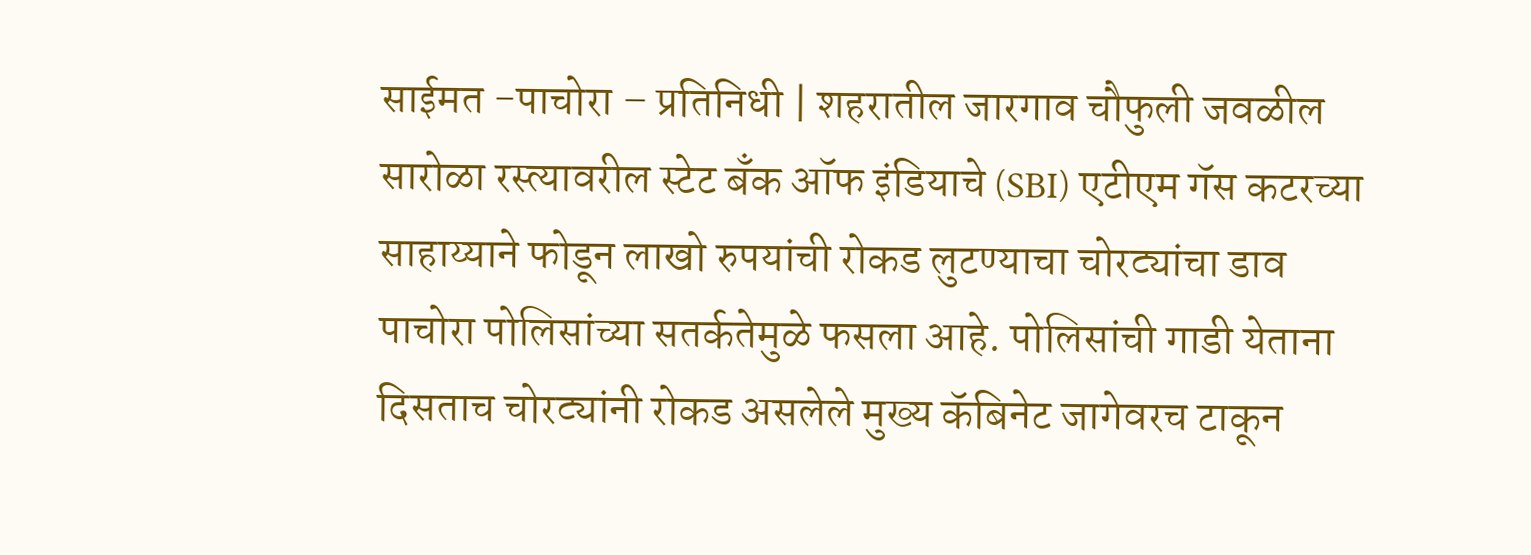साईमत -पाचोरा – प्रतिनिधी | शहरातील जारगाव चौफुली जवळील सारोळा रस्त्यावरील स्टेट बँक ऑफ इंडियाचे (SBI) एटीएम गॅस कटरच्या साहाय्याने फोडून लाखो रुपयांची रोकड लुटण्याचा चोरट्यांचा डाव पाचोरा पोलिसांच्या सतर्कतेमुळे फसला आहे. पोलिसांची गाडी येताना दिसताच चोरट्यांनी रोकड असलेले मुख्य कॅबिनेट जागेवरच टाकून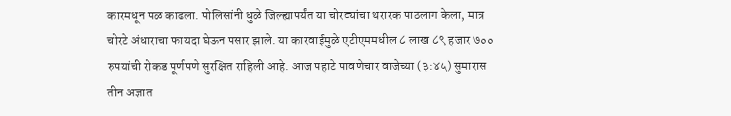कारमधून पळ काढला. पोलिसांनी धुळे जिल्ह्यापर्यंत या चोरट्यांचा थरारक पाठलाग केला, मात्र चोरटे अंधाराचा फायदा घेऊन पसार झाले. या कारवाईमुळे एटीएममधील ८ लाख ८९ हजार ७०० रुपयांची रोकड पूर्णपणे सुरक्षित राहिली आहे. आज पहाटे पावणेचार वाजेच्या (३:४५) सुमारास तीन अज्ञात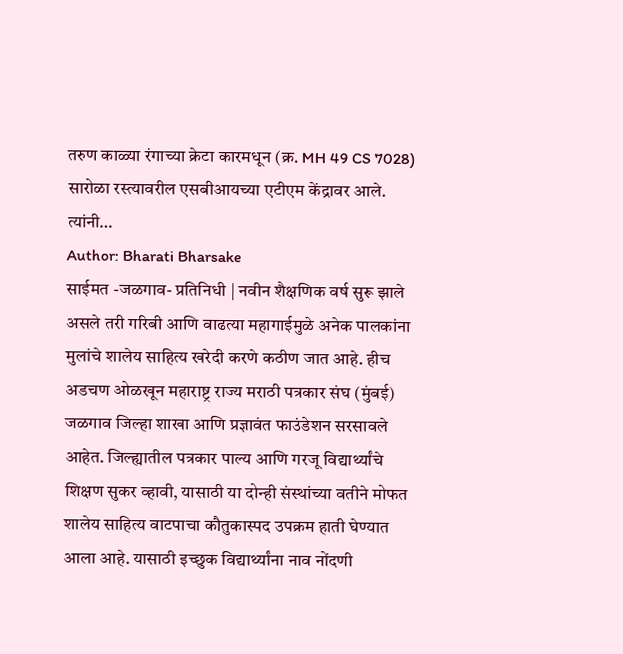तरुण काळ्या रंगाच्या क्रेटा कारमधून (क्र. MH 49 CS 7028) सारोळा रस्त्यावरील एसबीआयच्या एटीएम केंद्रावर आले. त्यांनी…
Author: Bharati Bharsake
साईमत -जळगाव- प्रतिनिधी | नवीन शैक्षणिक वर्ष सुरू झाले असले तरी गरिबी आणि वाढत्या महागाईमुळे अनेक पालकांना मुलांचे शालेय साहित्य खरेदी करणे कठीण जात आहे. हीच अडचण ओळखून महाराष्ट्र राज्य मराठी पत्रकार संघ (मुंबई) जळगाव जिल्हा शाखा आणि प्रज्ञावंत फाउंडेशन सरसावले आहेत. जिल्ह्यातील पत्रकार पाल्य आणि गरजू विद्यार्थ्यांचे शिक्षण सुकर व्हावी, यासाठी या दोन्ही संस्थांच्या वतीने मोफत शालेय साहित्य वाटपाचा कौतुकास्पद उपक्रम हाती घेण्यात आला आहे. यासाठी इच्छुक विद्यार्थ्यांना नाव नोंदणी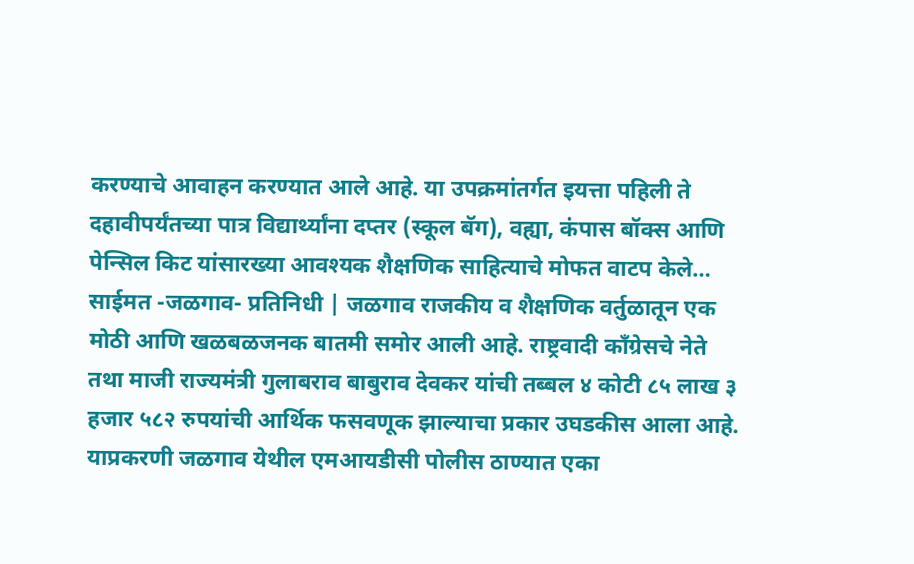करण्याचे आवाहन करण्यात आले आहे. या उपक्रमांतर्गत इयत्ता पहिली ते दहावीपर्यंतच्या पात्र विद्यार्थ्यांना दप्तर (स्कूल बॅग), वह्या, कंपास बॉक्स आणि पेन्सिल किट यांसारख्या आवश्यक शैक्षणिक साहित्याचे मोफत वाटप केले…
साईमत -जळगाव- प्रतिनिधी | जळगाव राजकीय व शैक्षणिक वर्तुळातून एक मोठी आणि खळबळजनक बातमी समोर आली आहे. राष्ट्रवादी काँग्रेसचे नेते तथा माजी राज्यमंत्री गुलाबराव बाबुराव देवकर यांची तब्बल ४ कोटी ८५ लाख ३ हजार ५८२ रुपयांची आर्थिक फसवणूक झाल्याचा प्रकार उघडकीस आला आहे. याप्रकरणी जळगाव येथील एमआयडीसी पोलीस ठाण्यात एका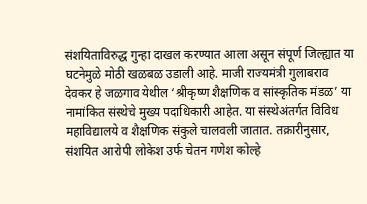संशयिताविरुद्ध गुन्हा दाखल करण्यात आला असून संपूर्ण जिल्ह्यात या घटनेमुळे मोठी खळबळ उडाली आहे. माजी राज्यमंत्री गुलाबराव देवकर हे जळगाव येथील ‘श्रीकृष्ण शैक्षणिक व सांस्कृतिक मंडळ’ या नामांकित संस्थेचे मुख्य पदाधिकारी आहेत. या संस्थेअंतर्गत विविध महाविद्यालये व शैक्षणिक संकुले चालवली जातात. तक्रारीनुसार, संशयित आरोपी लोकेश उर्फ चेतन गणेश कोल्हे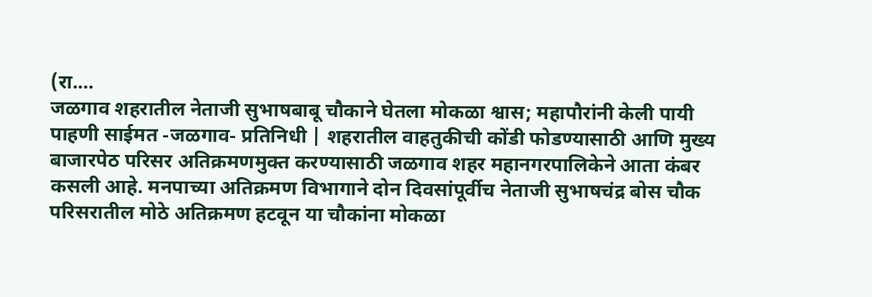(रा.…
जळगाव शहरातील नेताजी सुभाषबाबू चौकाने घेतला मोकळा श्वास; महापौरांनी केली पायी पाहणी साईमत -जळगाव- प्रतिनिधी | शहरातील वाहतुकीची कोंडी फोडण्यासाठी आणि मुख्य बाजारपेठ परिसर अतिक्रमणमुक्त करण्यासाठी जळगाव शहर महानगरपालिकेने आता कंबर कसली आहे. मनपाच्या अतिक्रमण विभागाने दोन दिवसांपूर्वीच नेताजी सुभाषचंद्र बोस चौक परिसरातील मोठे अतिक्रमण हटवून या चौकांना मोकळा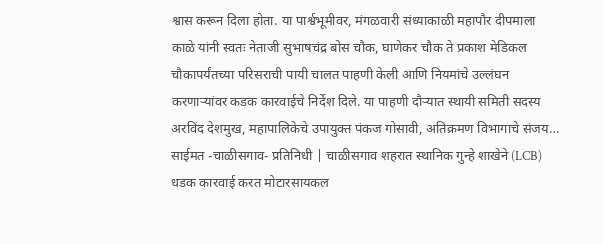श्वास करून दिला होता. या पार्श्वभूमीवर, मंगळवारी संध्याकाळी महापौर दीपमाला काळे यांनी स्वतः नेताजी सुभाषचंद्र बोस चौक, घाणेकर चौक ते प्रकाश मेडिकल चौकापर्यंतच्या परिसराची पायी चालत पाहणी केली आणि नियमांचे उल्लंघन करणाऱ्यांवर कडक कारवाईचे निर्देश दिले. या पाहणी दौऱ्यात स्थायी समिती सदस्य अरविंद देशमुख, महापालिकेचे उपायुक्त पंकज गोसावी, अतिक्रमण विभागाचे संजय…
साईमत -चाळीसगाव- प्रतिनिधी | चाळीसगाव शहरात स्थानिक गुन्हे शाखेने (LCB) धडक कारवाई करत मोटारसायकल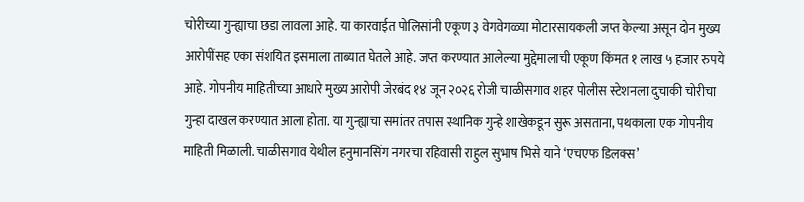चोरीच्या गुन्ह्याचा छडा लावला आहे. या कारवाईत पोलिसांनी एकूण ३ वेगवेगळ्या मोटारसायकली जप्त केल्या असून दोन मुख्य आरोपींसह एका संशयित इसमाला ताब्यात घेतले आहे. जप्त करण्यात आलेल्या मुद्देमालाची एकूण किंमत १ लाख ५ हजार रुपये आहे. गोपनीय माहितीच्या आधारे मुख्य आरोपी जेरबंद १४ जून २०२६ रोजी चाळीसगाव शहर पोलीस स्टेशनला दुचाकी चोरीचा गुन्हा दाखल करण्यात आला होता. या गुन्ह्याचा समांतर तपास स्थानिक गुन्हे शाखेकडून सुरू असताना, पथकाला एक गोपनीय माहिती मिळाली. चाळीसगाव येथील हनुमानसिंग नगरचा रहिवासी राहुल सुभाष भिसे याने ‘एचएफ डिलक्स’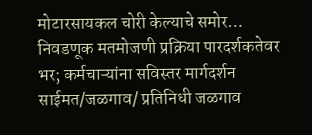मोटारसायकल चोरी केल्याचे समोर…
निवडणूक मतमोजणी प्रक्रिया पारदर्शकतेवर भर; कर्मचाऱ्यांना सविस्तर मार्गदर्शन साईमत/जळगाव/ प्रतिनिधी जळगाव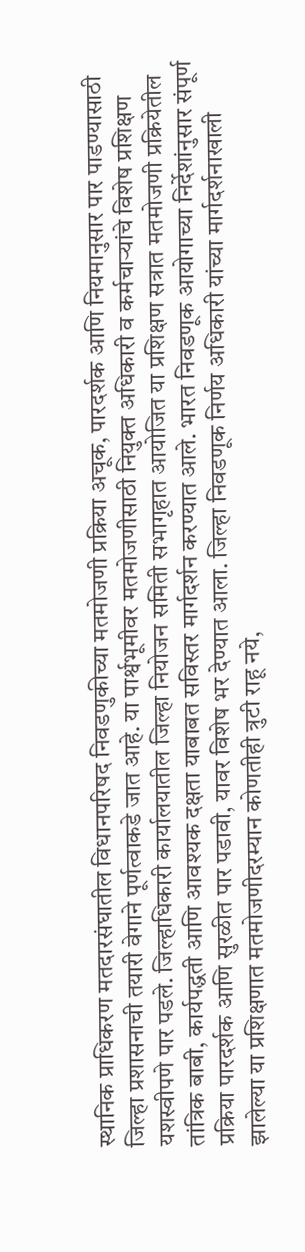स्थानिक प्राधिकरण मतदारसंघातील विधानपरिषद निवडणुकीच्या मतमोजणी प्रक्रिया अचूक, पारदर्शक आणि नियमानुसार पार पाडण्यासाठी जिल्हा प्रशासनाची तयारी वेगाने पूर्णत्वाकडे जात आहे. या पार्श्वभूमीवर मतमोजणीसाठी नियुक्त अधिकारी व कर्मचाऱ्यांचे विशेष प्रशिक्षण यशस्वीपणे पार पडले. जिल्हाधिकारी कार्यालयातील जिल्हा नियोजन समिती सभागृहात आयोजित या प्रशिक्षण सत्रात मतमोजणी प्रक्रियेतील तांत्रिक बाबी, कार्यपद्धती आणि आवश्यक दक्षता याबाबत सविस्तर मार्गदर्शन करण्यात आले. भारत निवडणूक आयोगाच्या निर्देशांनुसार संपूर्ण प्रक्रिया पारदर्शक आणि सुरळीत पार पडावी, यावर विशेष भर देण्यात आला. जिल्हा निवडणूक निर्णय अधिकारी यांच्या मार्गदर्शनाखाली झालेल्या या प्रशिक्षणात मतमोजणीदरम्यान कोणतीही त्रुटी राहू नये,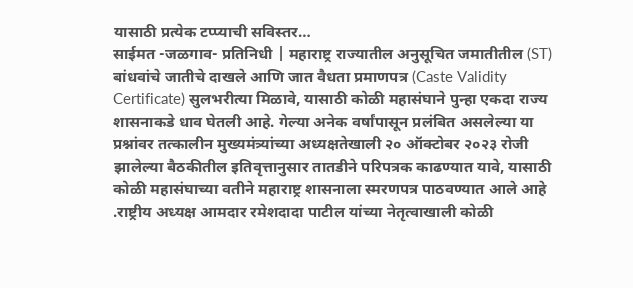यासाठी प्रत्येक टप्प्याची सविस्तर…
साईमत -जळगाव- प्रतिनिधी | महाराष्ट्र राज्यातील अनुसूचित जमातीतील (ST) बांधवांचे जातीचे दाखले आणि जात वैधता प्रमाणपत्र (Caste Validity Certificate) सुलभरीत्या मिळावे, यासाठी कोळी महासंघाने पुन्हा एकदा राज्य शासनाकडे धाव घेतली आहे. गेल्या अनेक वर्षांपासून प्रलंबित असलेल्या या प्रश्नांवर तत्कालीन मुख्यमंत्र्यांच्या अध्यक्षतेखाली २० ऑक्टोबर २०२३ रोजी झालेल्या बैठकीतील इतिवृत्तानुसार तातडीने परिपत्रक काढण्यात यावे, यासाठी कोळी महासंघाच्या वतीने महाराष्ट्र शासनाला स्मरणपत्र पाठवण्यात आले आहे .राष्ट्रीय अध्यक्ष आमदार रमेशदादा पाटील यांच्या नेतृत्वाखाली कोळी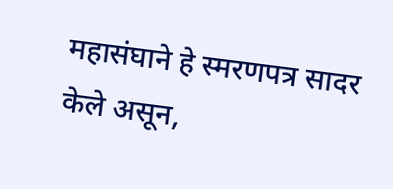महासंघाने हे स्मरणपत्र सादर केले असून,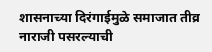शासनाच्या दिरंगाईमुळे समाजात तीव्र नाराजी पसरल्याची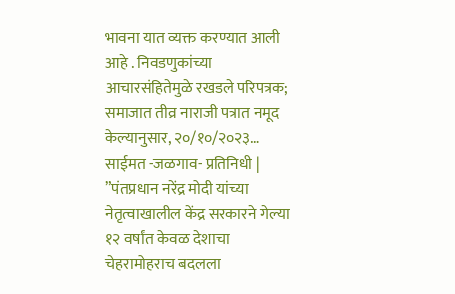भावना यात व्यक्त करण्यात आली आहे . निवडणुकांच्या आचारसंहितेमुळे रखडले परिपत्रक; समाजात तीव्र नाराजी पत्रात नमूद केल्यानुसार, २०/१०/२०२३…
साईमत -जळगाव- प्रतिनिधी | ”पंतप्रधान नरेंद्र मोदी यांच्या नेतृत्वाखालील केंद्र सरकारने गेल्या १२ वर्षांत केवळ देशाचा चेहरामोहराच बदलला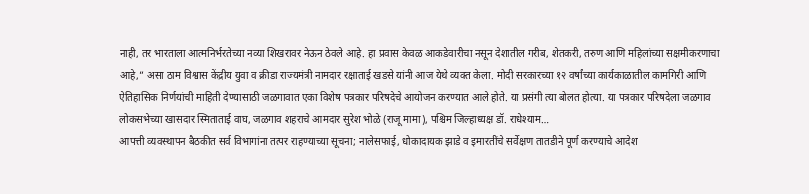नाही, तर भारताला आत्मनिर्भरतेच्या नव्या शिखरावर नेऊन ठेवले आहे. हा प्रवास केवळ आकडेवारीचा नसून देशातील गरीब, शेतकरी, तरुण आणि महिलांच्या सक्षमीकरणाचा आहे,” असा ठाम विश्वास केंद्रीय युवा व क्रीडा राज्यमंत्री नामदार रक्षाताई खडसे यांनी आज येथे व्यक्त केला. मोदी सरकारच्या १२ वर्षांच्या कार्यकाळातील कामगिरी आणि ऐतिहासिक निर्णयांची माहिती देण्यासाठी जळगावात एका विशेष पत्रकार परिषदेचे आयोजन करण्यात आले होते. या प्रसंगी त्या बोलत होत्या. या पत्रकार परिषदेला जळगाव लोकसभेच्या खासदार स्मिताताई वाघ, जळगाव शहराचे आमदार सुरेश भोळे (राजू मामा), पश्चिम जिल्हाध्यक्ष डॉ. राधेश्याम…
आपत्ती व्यवस्थापन बैठकीत सर्व विभागांना तत्पर राहण्याच्या सूचना; नालेसफाई, धोकादायक झाडे व इमारतींचे सर्वेक्षण तातडीने पूर्ण करण्याचे आदेश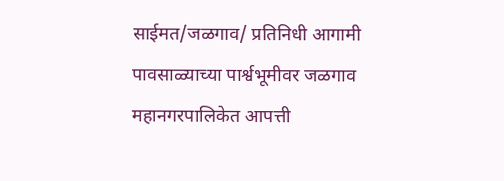साईमत/जळगाव/ प्रतिनिधी आगामी पावसाळ्याच्या पार्श्वभूमीवर जळगाव महानगरपालिकेत आपत्ती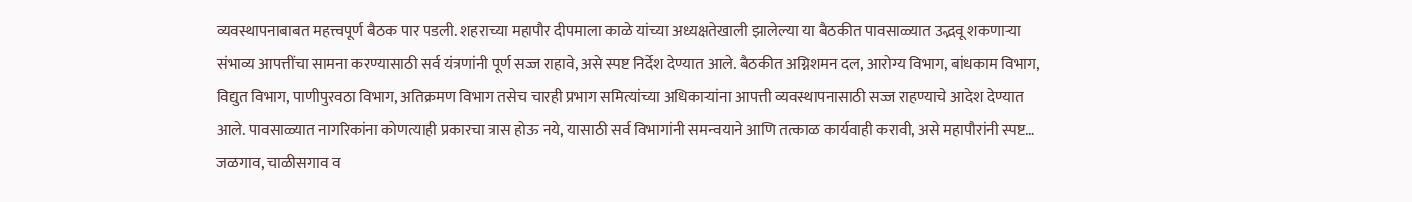व्यवस्थापनाबाबत महत्त्वपूर्ण बैठक पार पडली. शहराच्या महापौर दीपमाला काळे यांच्या अध्यक्षतेखाली झालेल्या या बैठकीत पावसाळ्यात उद्भवू शकणाऱ्या संभाव्य आपत्तींचा सामना करण्यासाठी सर्व यंत्रणांनी पूर्ण सज्ज राहावे, असे स्पष्ट निर्देश देण्यात आले. बैठकीत अग्निशमन दल, आरोग्य विभाग, बांधकाम विभाग, विद्युत विभाग, पाणीपुरवठा विभाग, अतिक्रमण विभाग तसेच चारही प्रभाग समित्यांच्या अधिकाऱ्यांना आपत्ती व्यवस्थापनासाठी सज्ज राहण्याचे आदेश देण्यात आले. पावसाळ्यात नागरिकांना कोणत्याही प्रकारचा त्रास होऊ नये, यासाठी सर्व विभागांनी समन्वयाने आणि तत्काळ कार्यवाही करावी, असे महापौरांनी स्पष्ट…
जळगाव, चाळीसगाव व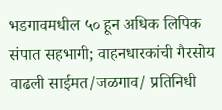भडगावमधील ५० हून अधिक लिपिक संपात सहभागी; वाहनधारकांची गैरसोय वाढली साईमत/जळगाव/ प्रतिनिधी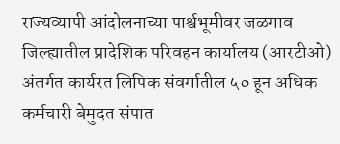राज्यव्यापी आंदोलनाच्या पार्श्वभूमीवर जळगाव जिल्ह्यातील प्रादेशिक परिवहन कार्यालय (आरटीओ) अंतर्गत कार्यरत लिपिक संवर्गातील ५० हून अधिक कर्मचारी बेमुदत संपात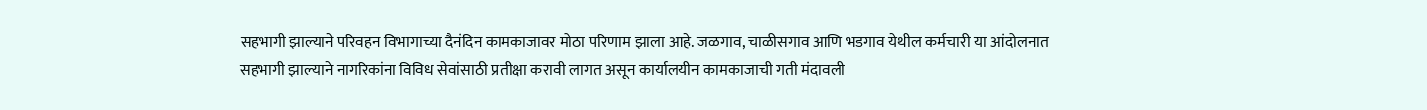सहभागी झाल्याने परिवहन विभागाच्या दैनंदिन कामकाजावर मोठा परिणाम झाला आहे. जळगाव, चाळीसगाव आणि भडगाव येथील कर्मचारी या आंदोलनात सहभागी झाल्याने नागरिकांना विविध सेवांसाठी प्रतीक्षा करावी लागत असून कार्यालयीन कामकाजाची गती मंदावली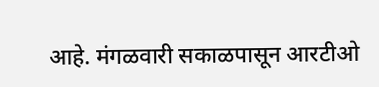आहे. मंगळवारी सकाळपासून आरटीओ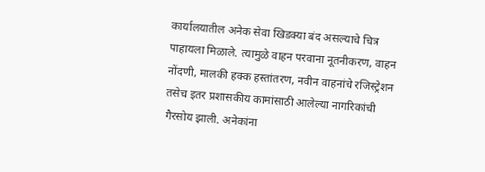कार्यालयातील अनेक सेवा खिडक्या बंद असल्याचे चित्र पाहायला मिळाले. त्यामुळे वाहन परवाना नूतनीकरण, वाहन नोंदणी, मालकी हक्क हस्तांतरण, नवीन वाहनांचे रजिस्ट्रेशन तसेच इतर प्रशासकीय कामांसाठी आलेल्या नागरिकांची गैरसोय झाली. अनेकांना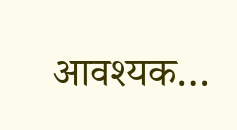आवश्यक…